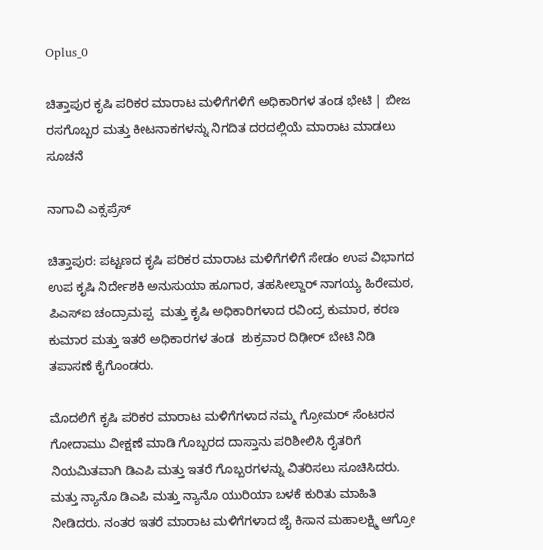Oplus_0

ಚಿತ್ತಾಪುರ ಕೃಷಿ ಪರಿಕರ ಮಾರಾಟ ಮಳಿಗೆಗಳಿಗೆ ಅಧಿಕಾರಿಗಳ ತಂಡ ಭೇಟಿ | ಬೀಜ ರಸಗೊಬ್ಬರ ಮತ್ತು ಕೀಟನಾಕಗಳನ್ನು ನಿಗದಿತ ದರದಲ್ಲಿಯೆ ಮಾರಾಟ ಮಾಡಲು ಸೂಚನೆ

ನಾಗಾವಿ ಎಕ್ಸಪ್ರೆಸ್

ಚಿತ್ತಾಪುರ: ಪಟ್ಟಣದ ಕೃಷಿ ಪರಿಕರ ಮಾರಾಟ ಮಳಿಗೆಗಳಿಗೆ ಸೇಡಂ ಉಪ ವಿಭಾಗದ ಉಪ ಕೃಷಿ ನಿರ್ದೇಶಕಿ ಅನುಸುಯಾ ಹೂಗಾರ, ತಹಸೀಲ್ದಾರ್ ನಾಗಯ್ಯ ಹಿರೇಮಠ, ಪಿಎಸ್ಐ ಚಂದ್ರಾಮಪ್ಪ  ಮತ್ತು ಕೃಷಿ ಅಧಿಕಾರಿಗಳಾದ ರವಿಂದ್ರ ಕುಮಾರ, ಕರಣ ಕುಮಾರ ಮತ್ತು ಇತರೆ ಅಧಿಕಾರಗಳ ತಂಡ  ಶುಕ್ರವಾರ ದಿಢೀರ್ ಬೇಟಿ ನಿಡಿ ತಪಾಸಣೆ ಕೈಗೊಂಡರು.

ಮೊದಲಿಗೆ ಕೃಷಿ ಪರಿಕರ ಮಾರಾಟ ಮಳಿಗೆಗಳಾದ ನಮ್ಮ ಗ್ರೋಮರ್ ಸೆಂಟರನ ಗೋದಾಮು ವೀಕ್ಷಣೆ ಮಾಡಿ ಗೊಬ್ಬರದ ದಾಸ್ತಾನು ಪರಿಶೀಲಿಸಿ ರೈತರಿಗೆ ನಿಯಮಿತವಾಗಿ ಡಿಎಪಿ ಮತ್ತು ಇತರೆ ಗೊಬ್ಬರಗಳನ್ನು ವಿತರಿಸಲು ಸೂಚಿಸಿದರು. ಮತ್ತು ನ್ಯಾನೊ ಡಿಎಪಿ ಮತ್ತು ನ್ಯಾನೊ ಯುರಿಯಾ ಬಳಕೆ ಕುರಿತು ಮಾಹಿತಿ ನೀಡಿದರು. ನಂತರ ಇತರೆ ಮಾರಾಟ ಮಳಿಗೆಗಳಾದ ಜೈ ಕಿಸಾನ ಮಹಾಲಕ್ಷ್ಮಿ ಆಗ್ರೋ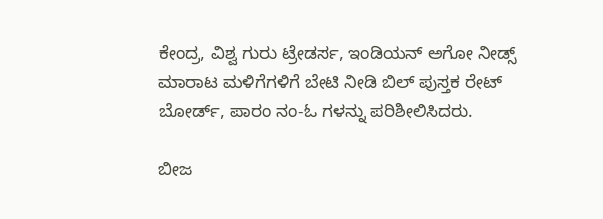ಕೇಂದ್ರ, ವಿಶ್ವ ಗುರು ಟ್ರೇಡರ್ಸ, ಇಂಡಿಯನ್ ಅಗೋ ನೀಡ್ಸ್ ಮಾರಾಟ ಮಳಿಗೆಗಳಿಗೆ ಬೇಟಿ ನೀಡಿ ಬಿಲ್ ಪುಸ್ತಕ ರೇಟ್ ಬೋರ್ಡ್, ಪಾರಂ ನಂ-ಓ ಗಳನ್ನು ಪರಿಶೀಲಿಸಿದರು.

ಬೀಜ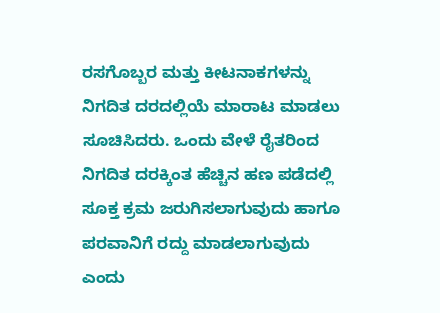ರಸಗೊಬ್ಬರ ಮತ್ತು ಕೀಟನಾಕಗಳನ್ನು ನಿಗದಿತ ದರದಲ್ಲಿಯೆ ಮಾರಾಟ ಮಾಡಲು ಸೂಚಿಸಿದರು. ಒಂದು ವೇಳೆ ರೈತರಿಂದ ನಿಗದಿತ ದರಕ್ಕಿಂತ ಹೆಚ್ಚಿನ ಹಣ ಪಡೆದಲ್ಲಿ ಸೂಕ್ತ ಕ್ರಮ ಜರುಗಿಸಲಾಗುವುದು ಹಾಗೂ ಪರವಾನಿಗೆ ರದ್ದು ಮಾಡಲಾಗುವುದು ಎಂದು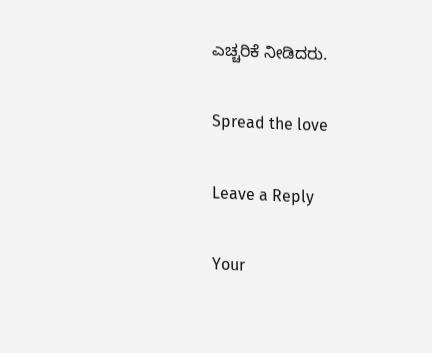ಎಚ್ಚರಿಕೆ ನೀಡಿದರು.

Spread the love

Leave a Reply

Your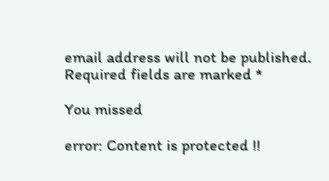email address will not be published. Required fields are marked *

You missed

error: Content is protected !!